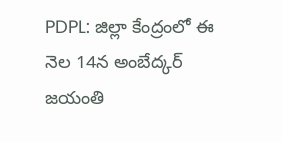PDPL: జిల్లా కేంద్రంలో ఈ నెల 14న అంబేద్కర్ జయంతి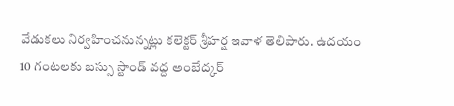వేడుకలు నిర్వహించనున్నట్లు కలెక్టర్ శ్రీహర్ష ఇవాళ తెలిపారు. ఉదయం 10 గంటలకు బస్సు స్టాండ్ వద్ద అంబేద్కర్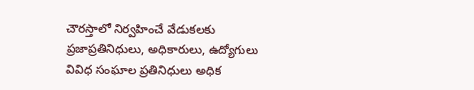చౌరస్తాలో నిర్వహించే వేడుకలకు ప్రజాప్రతినిధులు, అధికారులు, ఉద్యోగులు వివిధ సంఘాల ప్రతినిధులు అధిక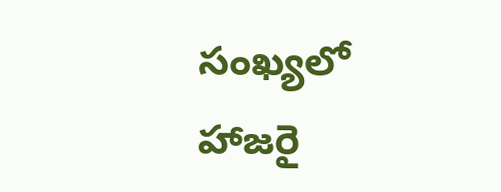సంఖ్యలో హాజరై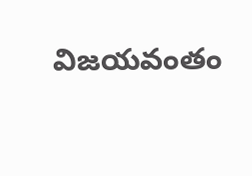విజయవంతం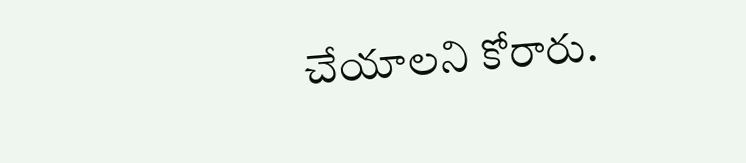చేయాలని కోరారు.